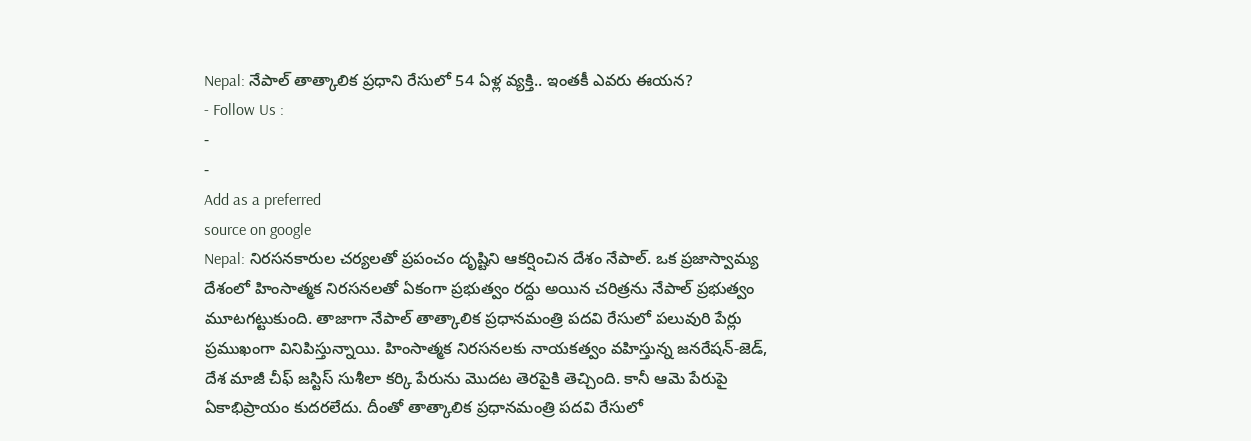Nepal: నేపాల్ తాత్కాలిక ప్రధాని రేసులో 54 ఏళ్ల వ్యక్తి.. ఇంతకీ ఎవరు ఈయన?
- Follow Us :
-
-
Add as a preferred
source on google
Nepal: నిరసనకారుల చర్యలతో ప్రపంచం దృష్టిని ఆకర్షించిన దేశం నేపాల్. ఒక ప్రజాస్వామ్య దేశంలో హింసాత్మక నిరసనలతో ఏకంగా ప్రభుత్వం రద్దు అయిన చరిత్రను నేపాల్ ప్రభుత్వం మూటగట్టుకుంది. తాజాగా నేపాల్ తాత్కాలిక ప్రధానమంత్రి పదవి రేసులో పలువురి పేర్లు ప్రముఖంగా వినిపిస్తున్నాయి. హింసాత్మక నిరసనలకు నాయకత్వం వహిస్తున్న జనరేషన్-జెడ్, దేశ మాజీ చీఫ్ జస్టిస్ సుశీలా కర్కి పేరును మొదట తెరపైకి తెచ్చింది. కానీ ఆమె పేరుపై ఏకాభిప్రాయం కుదరలేదు. దీంతో తాత్కాలిక ప్రధానమంత్రి పదవి రేసులో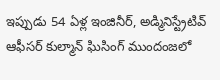ఇప్పుడు 54 ఏళ్ల ఇంజినీర్, అడ్మినిస్ట్రేటివ్ ఆఫీసర్ కుల్మాన్ ఘిసింగ్ ముందంజలో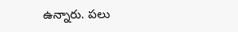ఉన్నారు. పలు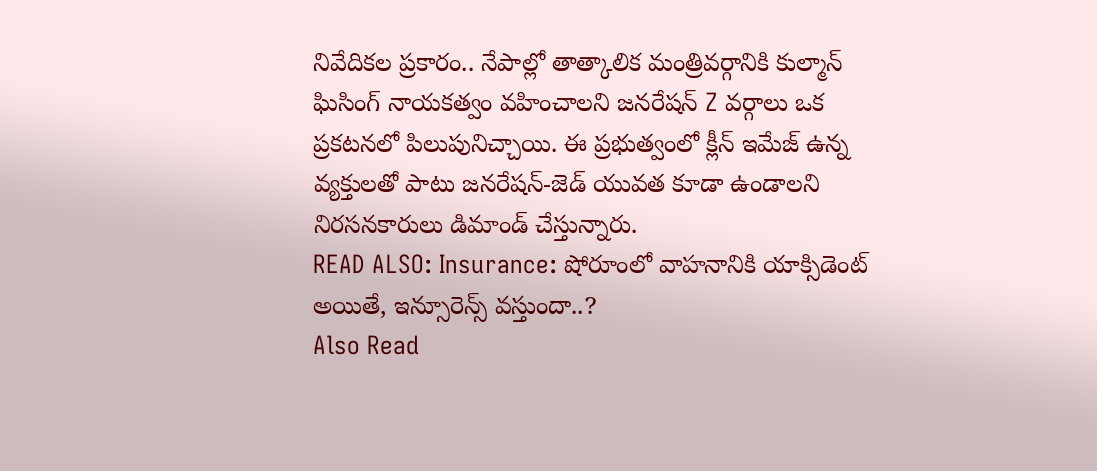నివేదికల ప్రకారం.. నేపాల్లో తాత్కాలిక మంత్రివర్గానికి కుల్మాన్ ఘిసింగ్ నాయకత్వం వహించాలని జనరేషన్ Z వర్గాలు ఒక ప్రకటనలో పిలుపునిచ్చాయి. ఈ ప్రభుత్వంలో క్లీన్ ఇమేజ్ ఉన్న వ్యక్తులతో పాటు జనరేషన్-జెడ్ యువత కూడా ఉండాలని నిరసనకారులు డిమాండ్ చేస్తున్నారు.
READ ALSO: Insurance: షోరూంలో వాహనానికి యాక్సిడెంట్ అయితే, ఇన్సూరెన్స్ వస్తుందా..?
Also Read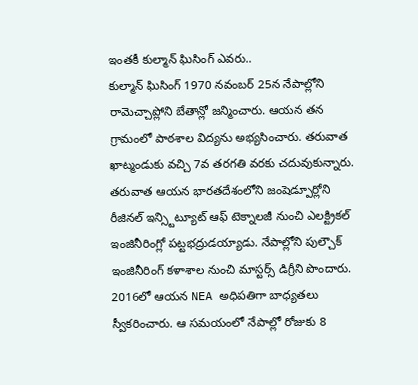ఇంతకీ కుల్మాన్ ఘిసింగ్ ఎవరు..
కుల్మాన్ ఘిసింగ్ 1970 నవంబర్ 25న నేపాల్లోని రామెచ్చాప్లోని బేతాన్లో జన్మించారు. ఆయన తన గ్రామంలో పాఠశాల విద్యను అభ్యసించారు. తరువాత ఖాట్మండుకు వచ్చి 7వ తరగతి వరకు చదువుకున్నారు. తరువాత ఆయన భారతదేశంలోని జంషెడ్పూర్లోని రీజినల్ ఇన్స్టిట్యూట్ ఆఫ్ టెక్నాలజీ నుంచి ఎలక్ట్రికల్ ఇంజినీరింగ్లో పట్టభద్రుడయ్యాడు. నేపాల్లోని పుల్చౌక్ ఇంజినీరింగ్ కళాశాల నుంచి మాస్టర్స్ డిగ్రీని పొందారు. 2016లో ఆయన NEA అధిపతిగా బాధ్యతలు స్వీకరించారు. ఆ సమయంలో నేపాల్లో రోజుకు 8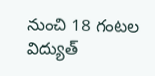నుంచి 18 గంటల విద్యుత్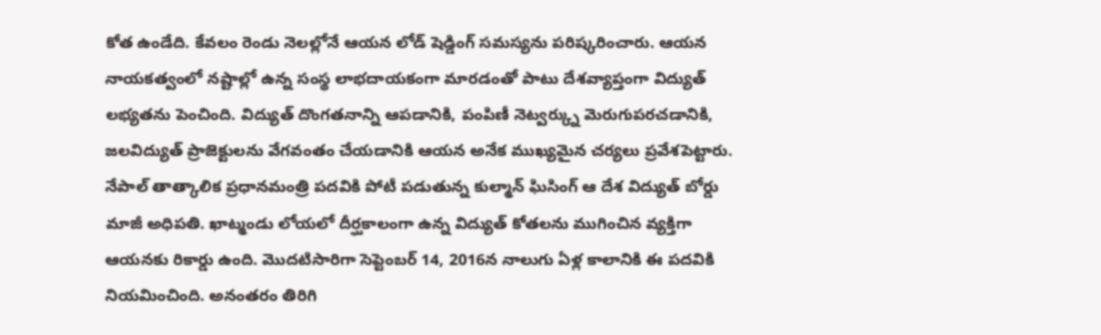కోత ఉండేది. కేవలం రెండు నెలల్లోనే ఆయన లోడ్ షెడ్డింగ్ సమస్యను పరిష్కరించారు. ఆయన నాయకత్వంలో నష్టాల్లో ఉన్న సంస్థ లాభదాయకంగా మారడంతో పాటు దేశవ్యాప్తంగా విద్యుత్ లభ్యతను పెంచింది. విద్యుత్ దొంగతనాన్ని ఆపడానికి, పంపిణీ నెట్వర్క్ను మెరుగుపరచడానికి, జలవిద్యుత్ ప్రాజెక్టులను వేగవంతం చేయడానికి ఆయన అనేక ముఖ్యమైన చర్యలు ప్రవేశపెట్టారు.
నేపాల్ తాత్కాలిక ప్రధానమంత్రి పదవికి పోటీ పడుతున్న కుల్మాన్ ఘిసింగ్ ఆ దేశ విద్యుత్ బోర్డు మాజీ అధిపతి. ఖాట్మండు లోయలో దీర్ఘకాలంగా ఉన్న విద్యుత్ కోతలను ముగించిన వ్యక్తిగా ఆయనకు రికార్డు ఉంది. మొదటిసారిగా సెప్టెంబర్ 14, 2016న నాలుగు ఏళ్ల కాలానికి ఈ పదవికి నియమించింది. అనంతరం తిరిగి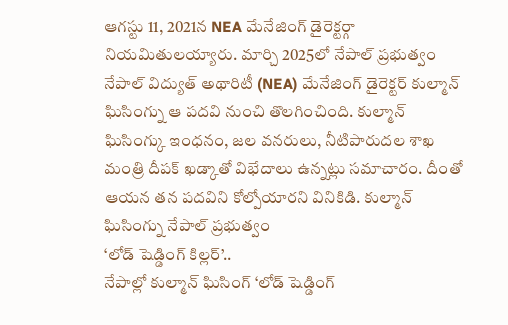ఆగస్టు 11, 2021న NEA మేనేజింగ్ డైరెక్టర్గా నియమితులయ్యారు. మార్చి 2025లో నేపాల్ ప్రభుత్వం నేపాల్ విద్యుత్ అథారిటీ (NEA) మేనేజింగ్ డైరెక్టర్ కుల్మాన్ ఘిసింగ్ను ఆ పదవి నుంచి తొలగించింది. కుల్మాన్ ఘిసింగ్కు ఇంధనం, జల వనరులు, నీటిపారుదల శాఖ మంత్రి దీపక్ ఖడ్కాతో విభేదాలు ఉన్నట్లు సమాచారం. దీంతో ఆయన తన పదవిని కోల్పోయారని వినికిడి. కుల్మాన్ ఘిసింగ్ను నేపాల్ ప్రభుత్వం
‘లోడ్ షెడ్డింగ్ కిల్లర్’..
నేపాల్లో కుల్మాన్ ఘిసింగ్ ‘లోడ్ షెడ్డింగ్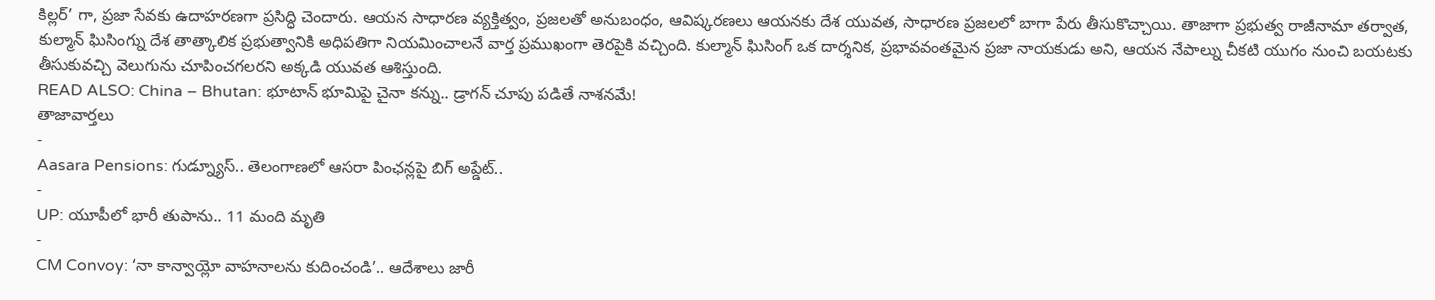కిల్లర్’ గా, ప్రజా సేవకు ఉదాహరణగా ప్రసిద్ధి చెందారు. ఆయన సాధారణ వ్యక్తిత్వం, ప్రజలతో అనుబంధం, ఆవిష్కరణలు ఆయనకు దేశ యువత, సాధారణ ప్రజలలో బాగా పేరు తీసుకొచ్చాయి. తాజాగా ప్రభుత్వ రాజీనామా తర్వాత, కుల్మాన్ ఘిసింగ్ను దేశ తాత్కాలిక ప్రభుత్వానికి అధిపతిగా నియమించాలనే వార్త ప్రముఖంగా తెరపైకి వచ్చింది. కుల్మాన్ ఘిసింగ్ ఒక దార్శనిక, ప్రభావవంతమైన ప్రజా నాయకుడు అని, ఆయన నేపాల్ను చీకటి యుగం నుంచి బయటకు తీసుకువచ్చి వెలుగును చూపించగలరని అక్కడి యువత ఆశిస్తుంది.
READ ALSO: China – Bhutan: భూటాన్ భూమిపై చైనా కన్ను.. డ్రాగన్ చూపు పడితే నాశనమే!
తాజావార్తలు
-
Aasara Pensions: గుడ్న్యూస్.. తెలంగాణలో ఆసరా పింఛన్లపై బిగ్ అప్డేట్..
-
UP: యూపీలో భారీ తుపాను.. 11 మంది మృతి
-
CM Convoy: ‘నా కాన్వాయ్లో వాహనాలను కుదించండి’.. ఆదేశాలు జారీ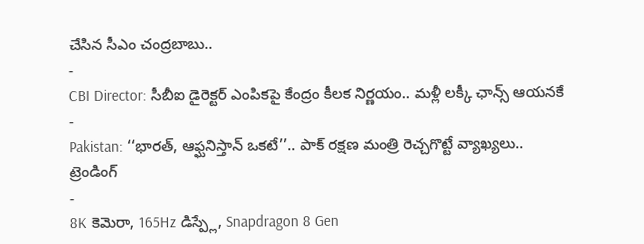చేసిన సీఎం చంద్రబాబు..
-
CBI Director: సీబీఐ డైరెక్టర్ ఎంపికపై కేంద్రం కీలక నిర్ణయం.. మళ్లీ లక్కీ ఛాన్స్ ఆయనకే
-
Pakistan: ‘‘భారత్, ఆఫ్ఘనిస్తాన్ ఒకటే’’.. పాక్ రక్షణ మంత్రి రెచ్చగొట్టే వ్యాఖ్యలు..
ట్రెండింగ్
-
8K కెమెరా, 165Hz డిస్ప్లే, Snapdragon 8 Gen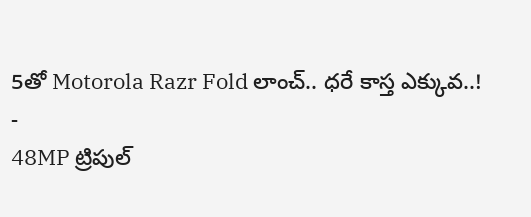5తో Motorola Razr Fold లాంచ్.. ధరే కాస్త ఎక్కువ..!
-
48MP ట్రిపుల్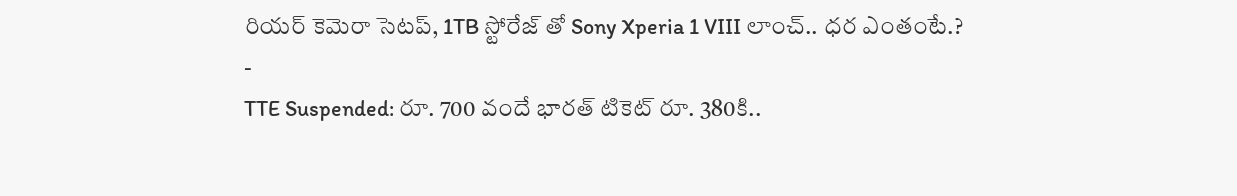రియర్ కెమెరా సెటప్, 1TB స్టోరేజ్ తో Sony Xperia 1 VIII లాంచ్.. ధర ఎంతంటే.?
-
TTE Suspended: రూ. 700 వందే భారత్ టికెట్ రూ. 380కి..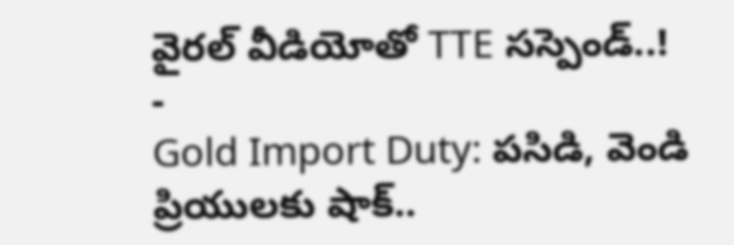వైరల్ వీడియోతో TTE సస్పెండ్..!
-
Gold Import Duty: పసిడి, వెండి ప్రియులకు షాక్..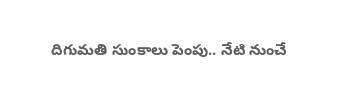దిగుమతి సుంకాలు పెంపు.. నేటి నుంచే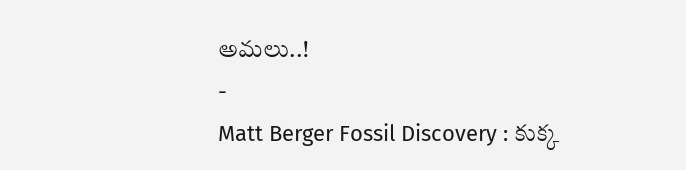అమలు..!
-
Matt Berger Fossil Discovery : కుక్క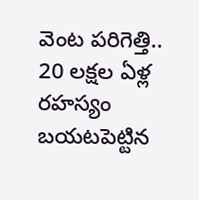వెంట పరిగెత్తి.. 20 లక్షల ఏళ్ల రహస్యం బయటపెట్టిన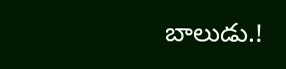బాలుడు.!